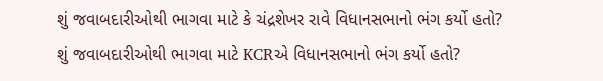શું જવાબદારીઓથી ભાગવા માટે કે ચંદ્રશેખર રાવે વિધાનસભાનો ભંગ કર્યો હતો?
શું જવાબદારીઓથી ભાગવા માટે KCRએ વિધાનસભાનો ભંગ કર્યો હતો?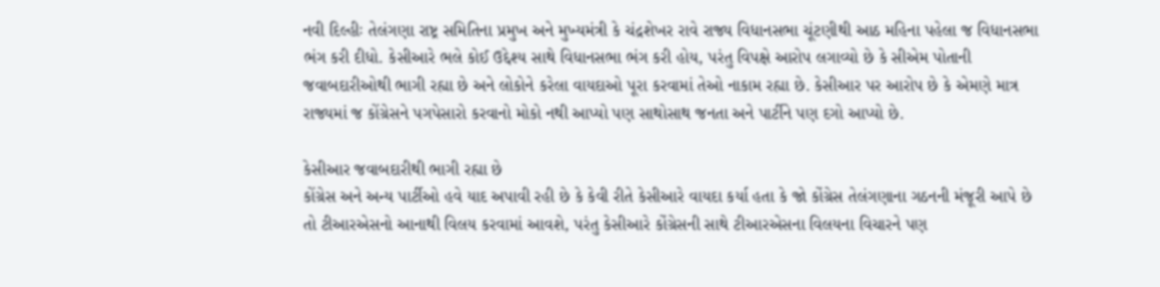નવી દિલ્હીઃ તેલંગણા રાષ્ટ્ર સમિતિના પ્રમુખ અને મુખ્યમંત્રી કે ચંદ્રશેખર રાવે રાજ્ય વિધાનસભા ચૂંટણીથી આઠ મહિના પહેલા જ વિધાનસભા ભંગ કરી દીધો. કેસીઆરે ભલે કોઈ ઉદ્દેશ્ય સાથે વિધાનસભા ભંગ કરી હોય, પરંતુ વિપક્ષે આરોપ લગાવ્યો છે કે સીએમ પોતાની જવાબદારીઓથી ભાગી રહ્યા છે અને લોકોને કરેલા વાયદાઓ પૂરા કરવામાં તેઓ નાકામ રહ્યા છે. કેસીઆર પર આરોપ છે કે એમણે માત્ર રાજ્યમાં જ કોંગ્રેસને પગપેસારો કરવાનો મોકો નથી આપ્યો પણ સાથોસાથ જનતા અને પાર્ટીને પણ દગો આપ્યો છે.

કેસીઆર જવાબદારીથી ભાગી રહ્યા છે
કોંગ્રેસ અને અન્ય પાર્ટીઓ હવે યાદ અપાવી રહી છે કે કેવી રીતે કેસીઆરે વાયદા કર્યા હતા કે જો કોંગ્રેસ તેલંગણાના ગઠનની મંજૂરી આપે છે તો ટીઆરએસનો આનાથી વિલય કરવામાં આવશે, પરંતુ કેસીઆરે કોંગ્રેસની સાથે ટીઆરએસના વિલયના વિચારને પણ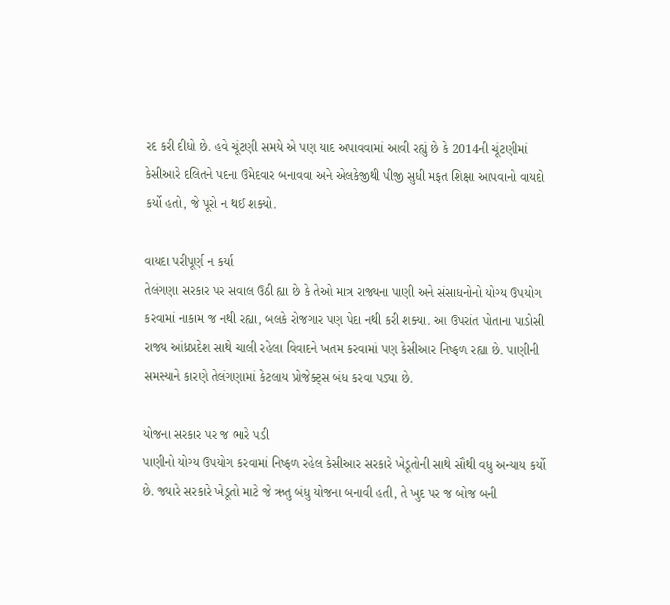રદ કરી દીધો છે. હવે ચૂંટણી સમયે એ પણ યાદ અપાવવામાં આવી રહ્યું છે કે 2014ની ચૂંટણીમાં કેસીઆરે દલિતને પદના ઉમેદવાર બનાવવા અને એલકેજીથી પીજી સુધી મફત શિક્ષા આપવાનો વાયદો કર્યો હતો, જે પૂરો ન થઈ શક્યો.

વાયદા પરીપૂર્ણ ન કર્યા
તેલંગણા સરકાર પર સવાલ ઉઠી હ્યા છે કે તેઓ માત્ર રાજ્યના પાણી અને સંસાધનોનો યોગ્ય ઉપયોગ કરવામાં નાકામ જ નથી રહ્યા, બલકે રોજગાર પણ પેદા નથી કરી શક્યા. આ ઉપરાંત પોતાના પાડોસી રાજ્ય આંધ્રપ્રદેશ સાથે ચાલી રહેલા વિવાદને ખતમ કરવામાં પણ કેસીઆર નિષ્ફળ રહ્યા છે. પાણીની સમસ્યાને કારણે તેલંગણામાં કેટલાય પ્રોજેક્ટ્સ બંધ કરવા પડ્યા છે.

યોજના સરકાર પર જ ભારે પડી
પાણીનો યોગ્ય ઉપયોગ કરવામાં નિષ્ફળ રહેલ કેસીઆર સરકારે ખેડૂતોની સાથે સૌથી વધુ અન્યાય કર્યો છે. જ્યારે સરકારે ખેડૂતો માટે જે ઋતુ બંધુ યોજના બનાવી હતી, તે ખુદ પર જ બોજ બની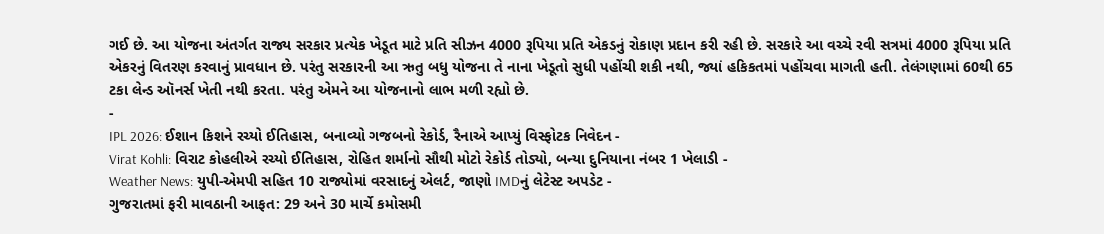ગઈ છે. આ યોજના અંતર્ગત રાજ્ય સરકાર પ્રત્યેક ખેડૂત માટે પ્રતિ સીઝન 4000 રૂપિયા પ્રતિ એકડનું રોકાણ પ્રદાન કરી રહી છે. સરકારે આ વચ્ચે રવી સત્રમાં 4000 રૂપિયા પ્રતિ એકરનું વિતરણ કરવાનું પ્રાવધાન છે. પરંતુ સરકારની આ ઋતુ બધુ યોજના તે નાના ખેડૂતો સુધી પહોંચી શકી નથી, જ્યાં હકિકતમાં પહોંચવા માગતી હતી. તેલંગણામાં 60થી 65 ટકા લેન્ડ ઑનર્સ ખેતી નથી કરતા. પરંતુ એમને આ યોજનાનો લાભ મળી રહ્યો છે.
-
IPL 2026: ઈશાન કિશને રચ્યો ઈતિહાસ, બનાવ્યો ગજબનો રેકોર્ડ, રૈનાએ આપ્યું વિસ્ફોટક નિવેદન -
Virat Kohli: વિરાટ કોહલીએ રચ્યો ઈતિહાસ, રોહિત શર્માનો સૌથી મોટો રેકોર્ડ તોડ્યો, બન્યા દુનિયાના નંબર 1 ખેલાડી -
Weather News: યુપી-એમપી સહિત 10 રાજ્યોમાં વરસાદનું એલર્ટ, જાણો IMDનું લેટેસ્ટ અપડેટ -
ગુજરાતમાં ફરી માવઠાની આફત: 29 અને 30 માર્ચે કમોસમી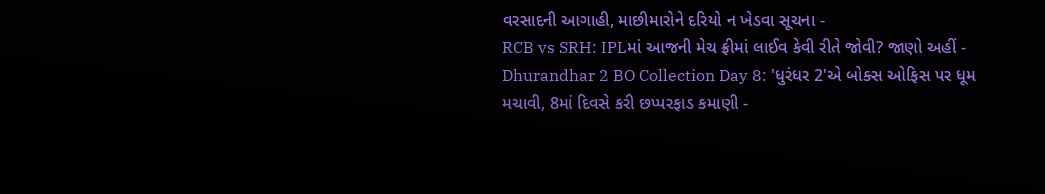વરસાદની આગાહી, માછીમારોને દરિયો ન ખેડવા સૂચના -
RCB vs SRH: IPLમાં આજની મેચ ફ્રીમાં લાઈવ કેવી રીતે જોવી? જાણો અહીં -
Dhurandhar 2 BO Collection Day 8: 'ધુરંધર 2'એ બોક્સ ઓફિસ પર ધૂમ મચાવી, 8માં દિવસે કરી છપ્પરફાડ કમાણી -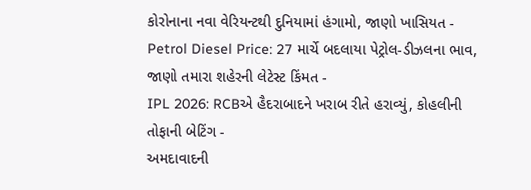કોરોનાના નવા વેરિયન્ટથી દુનિયામાં હંગામો, જાણો ખાસિયત -
Petrol Diesel Price: 27 માર્ચે બદલાયા પેટ્રોલ-ડીઝલના ભાવ, જાણો તમારા શહેરની લેટેસ્ટ કિંમત -
IPL 2026: RCBએ હૈદરાબાદને ખરાબ રીતે હરાવ્યું, કોહલીની તોફાની બેટિંગ -
અમદાવાદની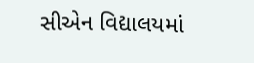સીએન વિદ્યાલયમાં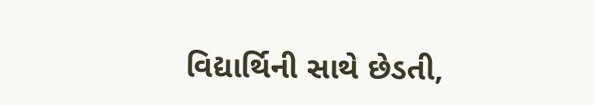વિદ્યાર્થિની સાથે છેડતી,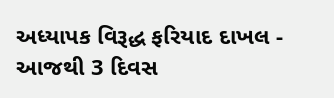અધ્યાપક વિરૂદ્ધ ફરિયાદ દાખલ -
આજથી 3 દિવસ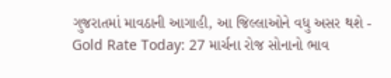ગુજરાતમાં માવઠાની આગાહી, આ જિલ્લાઓને વધુ અસર થશે -
Gold Rate Today: 27 માર્ચના રોજ સોનાનો ભાવ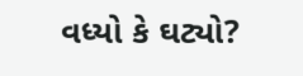વધ્યો કે ઘટ્યો?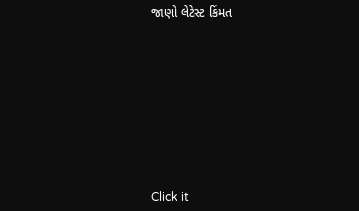જાણો લેટેસ્ટ કિંમત









Click it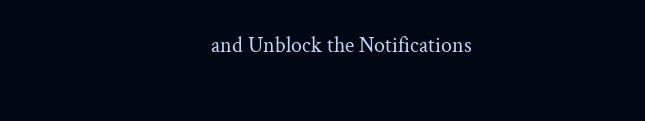and Unblock the Notifications